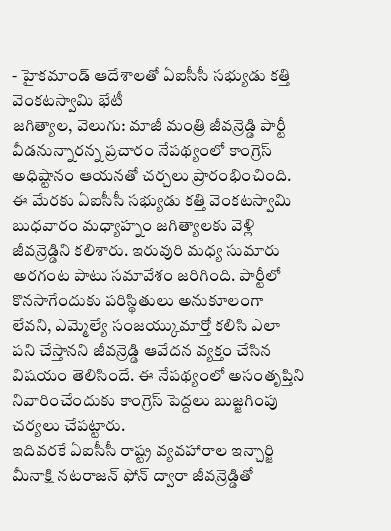- హైకమాండ్ ఆదేశాలతో ఏఐసీసీ సభ్యుడు కత్తి వెంకటస్వామి భేటీ
జగిత్యాల, వెలుగు: మాజీ మంత్రి జీవన్రెడ్డి పార్టీ వీడనున్నారన్న ప్రచారం నేపథ్యంలో కాంగ్రెస్ అధిష్టానం ఆయనతో చర్చలు ప్రారంభించింది. ఈ మేరకు ఏఐసీసీ సభ్యుడు కత్తి వెంకటస్వామి బుధవారం మధ్యాహ్నం జగిత్యాలకు వెళ్లి జీవన్రెడ్డిని కలిశారు. ఇరువురి మధ్య సుమారు అరగంట పాటు సమావేశం జరిగింది. పార్టీలో కొనసాగేందుకు పరిస్థితులు అనుకూలంగా లేవని, ఎమ్మెల్యే సంజయ్కుమార్తో కలిసి ఎలా పని చేస్తానని జీవన్రెడ్డి ఆవేదన వ్యక్తం చేసిన విషయం తెలిసిందే. ఈ నేపథ్యంలో అసంతృప్తిని నివారించేందుకు కాంగ్రెస్ పెద్దలు బుజ్జగింపు చర్యలు చేపట్టారు.
ఇదివరకే ఏఐసీసీ రాష్ట్ర వ్యవహారాల ఇన్చార్జి మీనాక్షి నటరాజన్ ఫోన్ ద్వారా జీవన్రెడ్డితో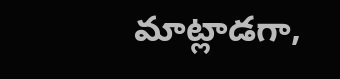మాట్లాడగా,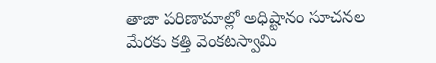తాజా పరిణామాల్లో అధిష్టానం సూచనల మేరకు కత్తి వెంకటస్వామి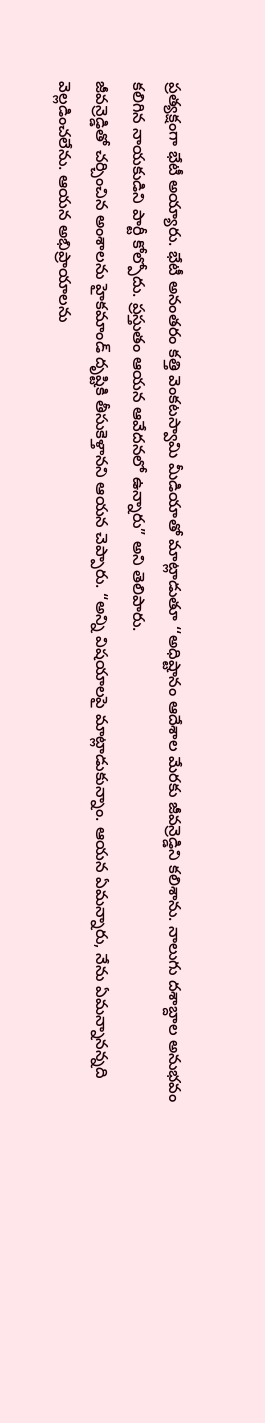ప్రత్యక్షంగా భేటీ అయ్యారు. భేటీ అనంతరం కత్తి వెంకటస్వామి మీడియాతో మాట్లాడుతూ ‘‘అధిష్టానం ఆదేశాల మేరకు జీవన్రెడ్డిని కలిశాను. నాలుగు దశాబ్దాల అనుభవం కలిగిన నాయకుడిని పార్టీ కోల్పోదు. ప్రస్తుతం ఆయన ఆవేదనలో ఉన్నారు” అని తెలిపారు.
జీవన్రెడ్డితో చర్చించిన అంశాలను హైకమాండ్ దృష్టికి తీసుకెళ్తానని ఆయన చెప్పారు. “అన్ని విషయాలపై మాట్లాడుకున్నాం. ఆయన ఏమన్నారు, నేను ఏమన్నానన్నది వెల్లడించలేను. ఆయన అభిప్రాయాలను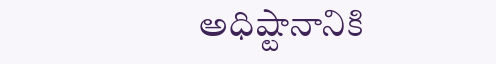అధిష్టానానికి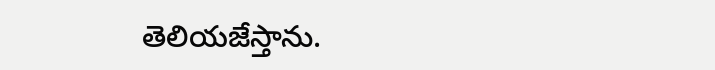తెలియజేస్తాను.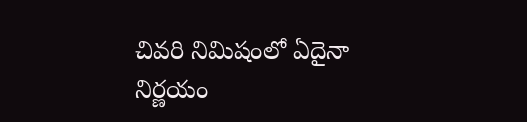చివరి నిమిషంలో ఏదైనా నిర్ణయం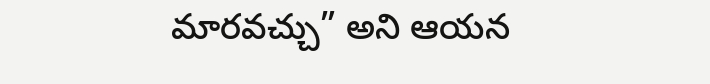మారవచ్చు” అని ఆయన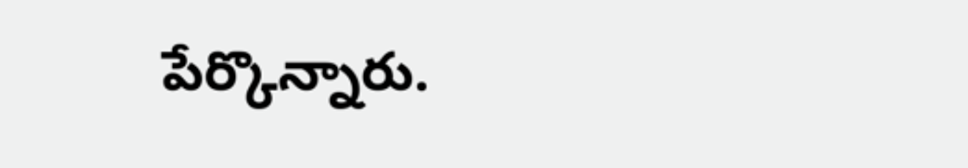పేర్కొన్నారు.